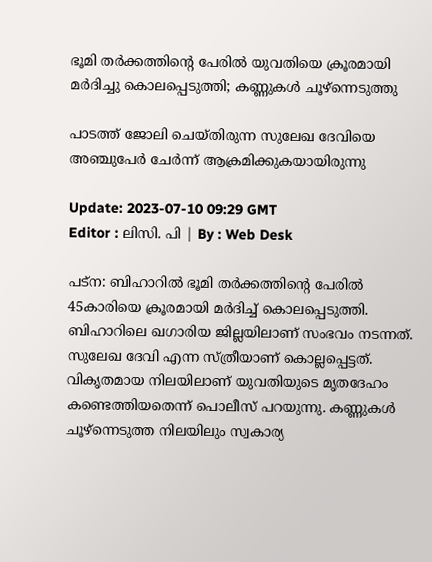ഭൂമി തർക്കത്തിന്റെ പേരിൽ യുവതിയെ ക്രൂരമായി മർദിച്ചു കൊലപ്പെടുത്തി; കണ്ണുകൾ ചൂഴ്‌ന്നെടുത്തു

പാടത്ത് ജോലി ചെയ്തിരുന്ന സുലേഖ ദേവിയെ അഞ്ചുപേര്‍ ചേർന്ന് ആക്രമിക്കുകയായിരുന്നു

Update: 2023-07-10 09:29 GMT
Editor : ലിസി. പി | By : Web Desk

പട്ന: ബിഹാറിൽ ഭൂമി തർക്കത്തിന്റെ പേരിൽ 45കാരിയെ ക്രൂരമായി മർദിച്ച് കൊലപ്പെടുത്തി. ബിഹാറിലെ ഖഗാരിയ ജില്ലയിലാണ് സംഭവം നടന്നത്. സുലേഖ ദേവി എന്ന സ്ത്രീയാണ് കൊല്ലപ്പെട്ടത്. വികൃതമായ നിലയിലാണ് യുവതിയുടെ മൃതദേഹം കണ്ടെത്തിയതെന്ന് പൊലീസ് പറയുന്നു. കണ്ണുകൾ ചൂഴ്‌ന്നെടുത്ത നിലയിലും സ്വകാര്യ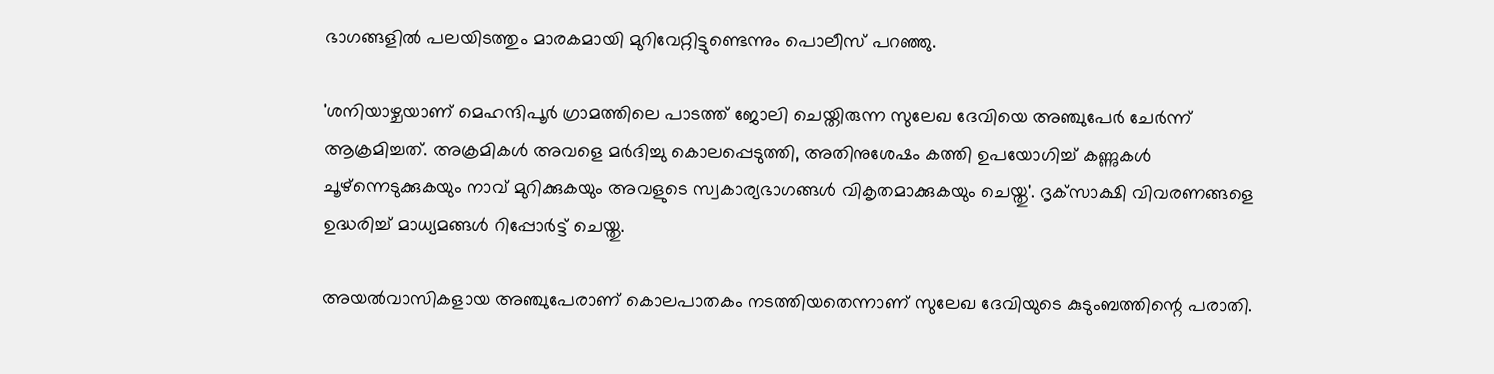ഭാഗങ്ങളിൽ പലയിടത്തും മാരകമായി മുറിവേറ്റിട്ടുണ്ടെന്നും പൊലീസ് പറഞ്ഞു.

'ശനിയാഴ്ചയാണ് മെഹന്ദിപൂർ ഗ്രാമത്തിലെ പാടത്ത് ജോലി ചെയ്തിരുന്ന സുലേഖ ദേവിയെ അഞ്ചുപേര്‍ ചേർന്ന് ആക്രമിച്ചത്. അക്രമികൾ അവളെ മർദിച്ചു കൊലപ്പെടുത്തി, അതിനുശേഷം കത്തി ഉപയോഗിച്ച് കണ്ണുകൾ ചൂഴ്‌ന്നെടുക്കുകയും നാവ് മുറിക്കുകയും അവളുടെ സ്വകാര്യഭാഗങ്ങൾ വികൃതമാക്കുകയും ചെയ്തു'. ദൃക്‌സാക്ഷി വിവരണങ്ങളെ ഉദ്ധരിച്ച് മാധ്യമങ്ങൾ റിപ്പോർട്ട് ചെയ്തു.

അയൽവാസികളായ അഞ്ചുപേരാണ് കൊലപാതകം നടത്തിയതെന്നാണ് സുലേഖ ദേവിയുടെ കുടുംബത്തിന്റെ പരാതി.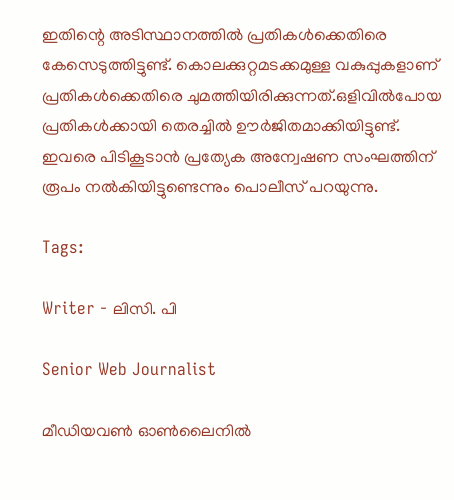ഇതിന്റെ അടിസ്ഥാനത്തിൽ പ്രതികൾക്കെതിരെ കേസെടുത്തിട്ടുണ്ട്. കൊലക്കുറ്റമടക്കമുള്ള വകുപ്പുകളാണ് പ്രതികൾക്കെതിരെ ചുമത്തിയിരിക്കുന്നത്.ഒളിവിൽപോയ പ്രതികൾക്കായി തെരച്ചിൽ ഊർജിതമാക്കിയിട്ടുണ്ട്. ഇവരെ പിടികൂടാൻ പ്രത്യേക അന്വേഷണ സംഘത്തിന് രൂപം നൽകിയിട്ടുണ്ടെന്നും പൊലീസ് പറയുന്നു.

Tags:

Writer - ലിസി. പി

Senior Web Journalist

മീഡിയവൺ ഓൺലൈനിൽ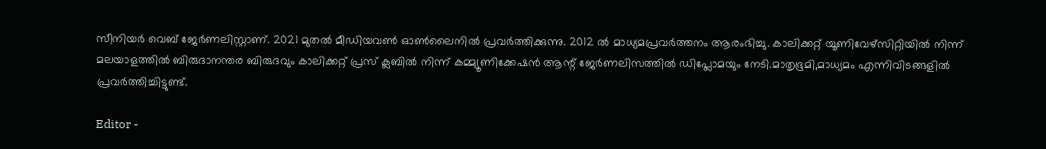സീനിയർ വെബ് ജേർണലിസ്റ്റാണ്. 2021 മുതൽ മീഡിയവൺ ഓൺലൈനിൽ പ്രവർത്തിക്കുന്നു. 2012 ല്‍ മാധ്യമപ്രവര്‍ത്തനം ആരംഭിച്ചു. കാലിക്കറ്റ് യൂണിവേഴ്‌സിറ്റിയിൽ നിന്ന് മലയാളത്തിൽ ബിരുദാനന്തര ബിരുദവും കാലിക്കറ്റ് പ്രസ് ക്ലബിൽ നിന്ന് കമ്മ്യൂണിക്കേഷൻ ആന്റ് ജേർണലിസത്തിൽ ഡിപ്ലോമയും നേടി.മാതൃഭൂമി,മാധ്യമം എന്നിവിടങ്ങളിൽ പ്രവർത്തിച്ചിട്ടുണ്ട്.

Editor -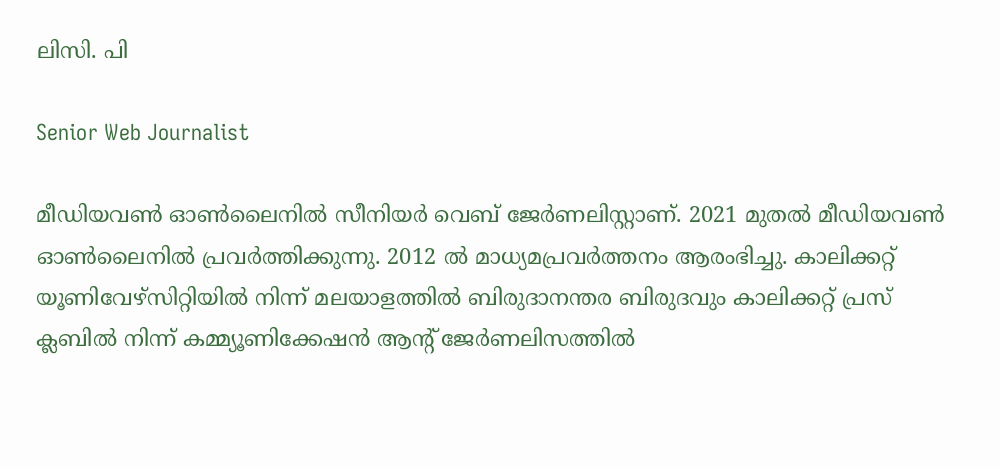ലിസി. പി

Senior Web Journalist

മീഡിയവൺ ഓൺലൈനിൽ സീനിയർ വെബ് ജേർണലിസ്റ്റാണ്. 2021 മുതൽ മീഡിയവൺ ഓൺലൈനിൽ പ്രവർത്തിക്കുന്നു. 2012 ല്‍ മാധ്യമപ്രവര്‍ത്തനം ആരംഭിച്ചു. കാലിക്കറ്റ് യൂണിവേഴ്‌സിറ്റിയിൽ നിന്ന് മലയാളത്തിൽ ബിരുദാനന്തര ബിരുദവും കാലിക്കറ്റ് പ്രസ് ക്ലബിൽ നിന്ന് കമ്മ്യൂണിക്കേഷൻ ആന്റ് ജേർണലിസത്തിൽ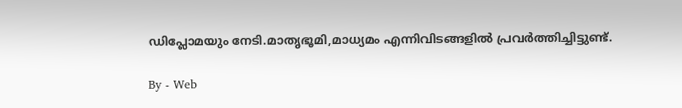ഡിപ്ലോമയും നേടി.മാതൃഭൂമി,മാധ്യമം എന്നിവിടങ്ങളിൽ പ്രവർത്തിച്ചിട്ടുണ്ട്.

By - Web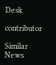Desk

contributor

Similar News